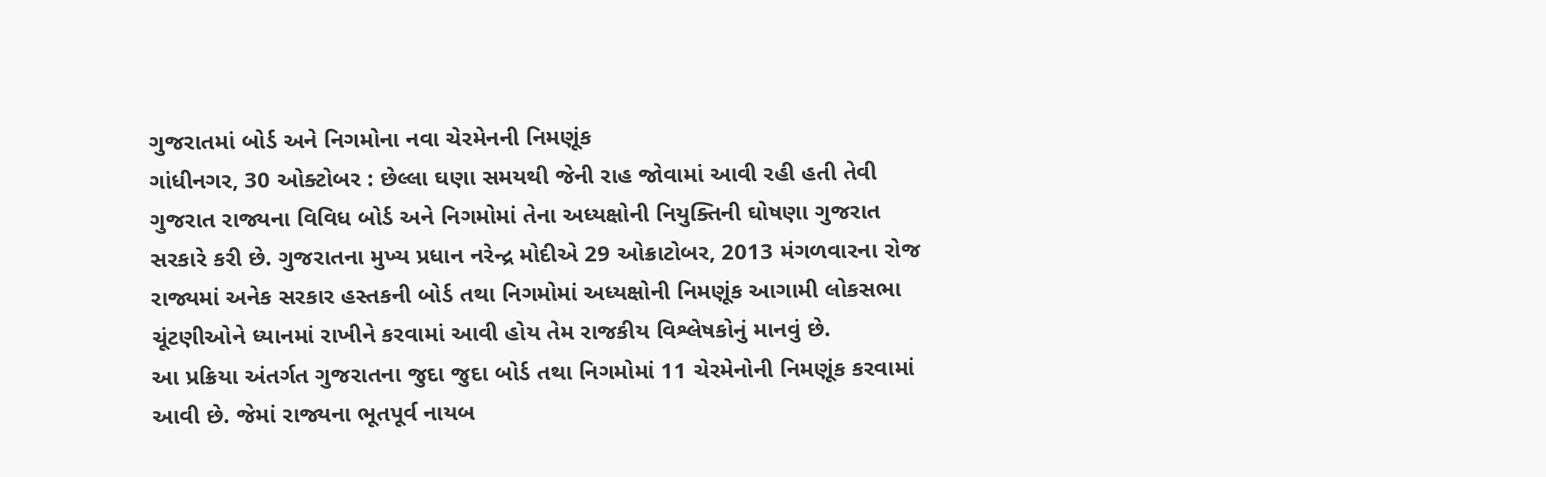ગુજરાતમાં બોર્ડ અને નિગમોના નવા ચેરમેનની નિમણૂંક
ગાંધીનગર, 30 ઓક્ટોબર : છેલ્લા ઘણા સમયથી જેની રાહ જોવામાં આવી રહી હતી તેવી ગુજરાત રાજ્યના વિવિધ બોર્ડ અને નિગમોમાં તેના અધ્યક્ષોની નિયુક્તિની ઘોષણા ગુજરાત સરકારે કરી છે. ગુજરાતના મુખ્ય પ્રધાન નરેન્દ્ર મોદીએ 29 ઓક્રાટોબર, 2013 મંગળવારના રોજ રાજ્યમાં અનેક સરકાર હસ્તકની બોર્ડ તથા નિગમોમાં અધ્યક્ષોની નિમણૂંક આગામી લોકસભા ચૂંટણીઓને ધ્યાનમાં રાખીને કરવામાં આવી હોય તેમ રાજકીય વિશ્લેષકોનું માનવું છે.
આ પ્રક્રિયા અંતર્ગત ગુજરાતના જુદા જુદા બોર્ડ તથા નિગમોમાં 11 ચેરમેનોની નિમણૂંક કરવામાં આવી છે. જેમાં રાજ્યના ભૂતપૂર્વ નાયબ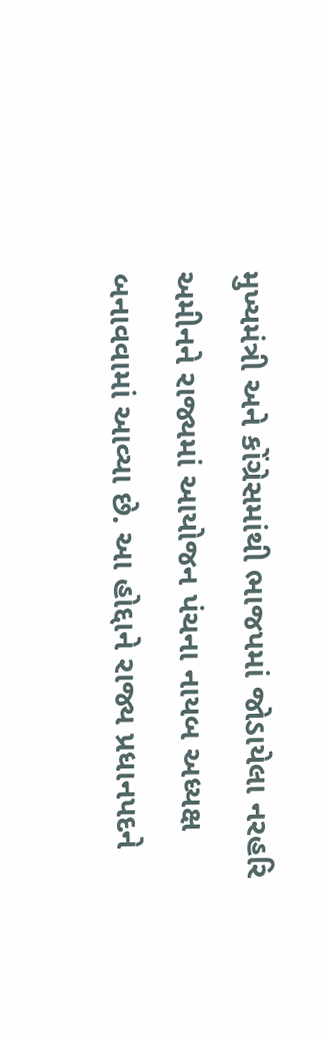મુખ્યમંત્રી અને કોંગ્રેસમાંથી ભાજપમાં જોડાયેલા નરહરિ અમીનને રાજ્યમાં આયોજન પંચના નાયબ અધ્યક્ષ બનાવવામાં આવ્યા છે. આ હોદ્દાને રાજ્ય પ્રધાનપદને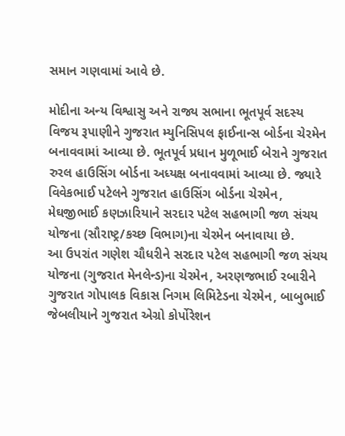સમાન ગણવામાં આવે છે.

મોદીના અન્ય વિશ્વાસુ અને રાજ્ય સભાના ભૂતપૂર્વ સદસ્ય વિજય રૂપાણીને ગુજરાત મ્યુનિસિપલ ફાઈનાન્સ બોર્ડના ચેરમેન બનાવવામાં આવ્યા છે. ભૂતપૂર્વ પ્રધાન મુળૂભાઈ બેરાને ગુજરાત રુરલ હાઉસિંગ બોર્ડના અધ્યક્ષ બનાવવામાં આવ્યા છે. જ્યારે વિવેકભાઈ પટેલને ગુજરાત હાઉસિંગ બોર્ડના ચેરમેન, મેઘજીભાઈ કણઝારિયાને સરદાર પટેલ સહભાગી જળ સંચય યોજના (સૌરાષ્ટ્ર/કચ્છ વિભાગ)ના ચેરમેન બનાવાયા છે.
આ ઉપરાંત ગણેશ ચૌધરીને સરદાર પટેલ સહભાગી જળ સંચય યોજના (ગુજરાત મેનલેન્ડ)ના ચેરમેન, અરણજભાઈ રબારીને ગુજરાત ગોપાલક વિકાસ નિગમ લિમિટેડના ચેરમેન, બાબુભાઈ જેબલીયાને ગુજરાત એગ્રો કોર્પોરેશન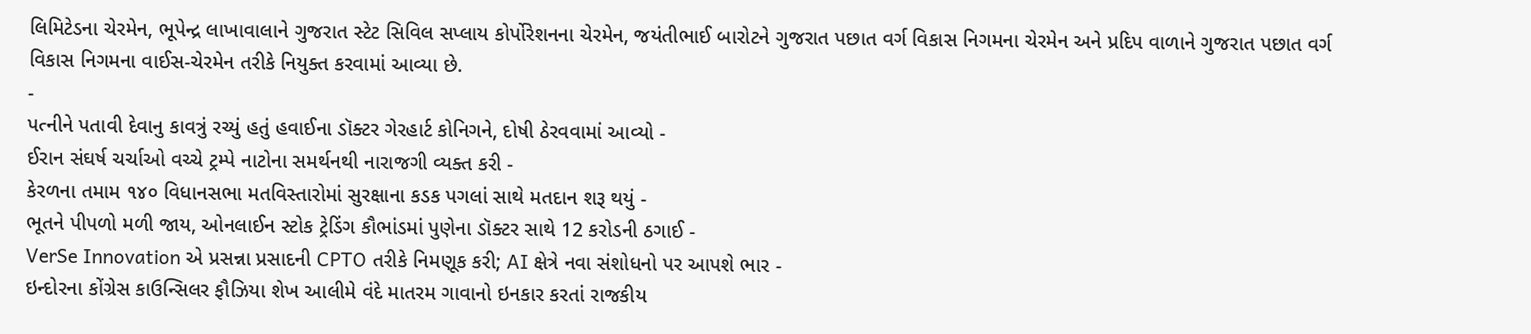લિમિટેડના ચેરમેન, ભૂપેન્દ્ર લાખાવાલાને ગુજરાત સ્ટેટ સિવિલ સપ્લાય કોર્પોરેશનના ચેરમેન, જયંતીભાઈ બારોટને ગુજરાત પછાત વર્ગ વિકાસ નિગમના ચેરમેન અને પ્રદિપ વાળાને ગુજરાત પછાત વર્ગ વિકાસ નિગમના વાઈસ-ચેરમેન તરીકે નિયુક્ત કરવામાં આવ્યા છે.
-
પત્નીને પતાવી દેવાનુ કાવત્રું રચ્યું હતું હવાઈના ડૉક્ટર ગેરહાર્ટ કોનિગને, દોષી ઠેરવવામાં આવ્યો -
ઈરાન સંઘર્ષ ચર્ચાઓ વચ્ચે ટ્રમ્પે નાટોના સમર્થનથી નારાજગી વ્યક્ત કરી -
કેરળના તમામ ૧૪૦ વિધાનસભા મતવિસ્તારોમાં સુરક્ષાના કડક પગલાં સાથે મતદાન શરૂ થયું -
ભૂતને પીપળો મળી જાય, ઓનલાઈન સ્ટોક ટ્રેડિંગ કૌભાંડમાં પુણેના ડૉક્ટર સાથે 12 કરોડની ઠગાઈ -
VerSe Innovation એ પ્રસન્ના પ્રસાદની CPTO તરીકે નિમણૂક કરી; AI ક્ષેત્રે નવા સંશોધનો પર આપશે ભાર -
ઇન્દોરના કોંગ્રેસ કાઉન્સિલર ફૌઝિયા શેખ આલીમે વંદે માતરમ ગાવાનો ઇનકાર કરતાં રાજકીય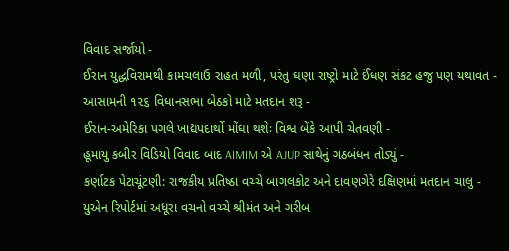વિવાદ સર્જાયો -
ઈરાન યુદ્ધવિરામથી કામચલાઉ રાહત મળી, પરંતુ ઘણા રાષ્ટ્રો માટે ઈંધણ સંકટ હજુ પણ યથાવત -
આસામની ૧૨૬ વિધાનસભા બેઠકો માટે મતદાન શરૂ -
ઈરાન-અમેરિકા પગલે ખાદ્યપદાર્થો મોંઘા થશેઃ વિશ્વ બેંકે આપી ચેતવણી -
હૂમાયુ કબીર વિડિયો વિવાદ બાદ AIMIM એ AJUP સાથેનું ગઠબંધન તોડ્યું -
કર્ણાટક પેટાચૂંટણી: રાજકીય પ્રતિષ્ઠા વચ્ચે બાગલકોટ અને દાવણગેરે દક્ષિણમાં મતદાન ચાલુ -
યુએન રિપોર્ટમાં અધૂરા વચનો વચ્ચે શ્રીમંત અને ગરીબ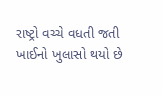રાષ્ટ્રો વચ્ચે વધતી જતી ખાઈનો ખુલાસો થયો છે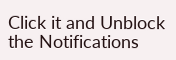Click it and Unblock the Notifications